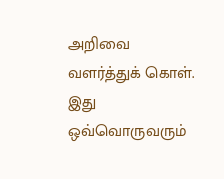அறிவை வளர்த்துக் கொள். இது ஒவ்வொருவரும்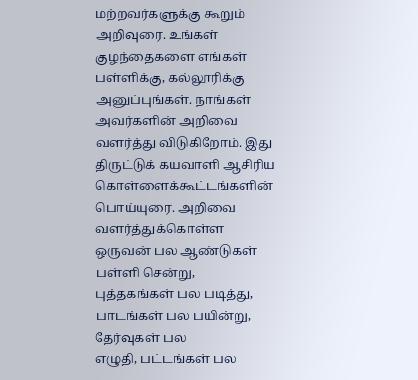மற்றவர்களுக்கு கூறும்
அறிவுரை. உங்கள் குழந்தைகளை எங்கள் பள்ளிக்கு, கல்லூரிக்கு
அனுப்புங்கள். நாங்கள் அவர்களின் அறிவை வளர்த்து விடுகிறோம். இது
திருட்டுக் கயவாளி ஆசிரிய கொள்ளைக்கூட்டங்களின் பொய்யுரை. அறிவை
வளர்த்துக்கொள்ள ஒருவன் பல ஆண்டுகள் பள்ளி சென்று,
புத்தகங்கள் பல படித்து, பாடங்கள் பல பயின்று, தேர்வுகள் பல
எழுதி, பட்டங்கள் பல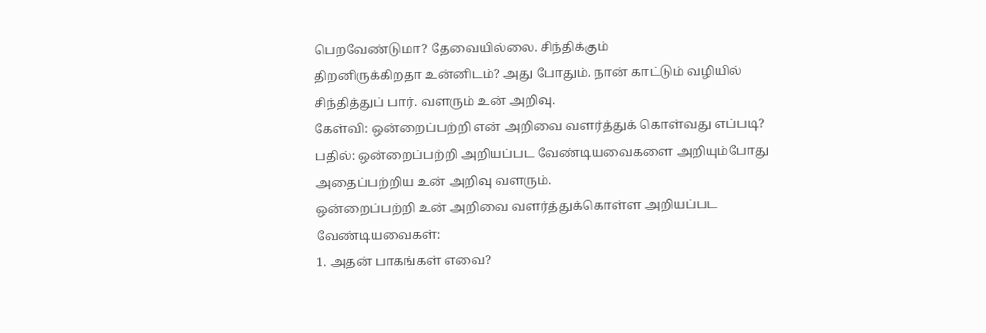பெறவேண்டுமா? தேவையில்லை. சிந்திக்கும்
திறனிருக்கிறதா உன்னிடம்? அது போதும். நான் காட்டும் வழியில்
சிந்தித்துப் பார். வளரும் உன் அறிவு.
கேள்வி: ஒன்றைப்பற்றி என் அறிவை வளர்த்துக் கொள்வது எப்படி?
பதில்: ஒன்றைப்பற்றி அறியப்பட வேண்டியவைகளை அறியும்போது
அதைப்பற்றிய உன் அறிவு வளரும்.
ஒன்றைப்பற்றி உன் அறிவை வளர்த்துக்கொள்ள அறியப்பட வேண்டியவைகள்:
1. அதன் பாகங்கள் எவை?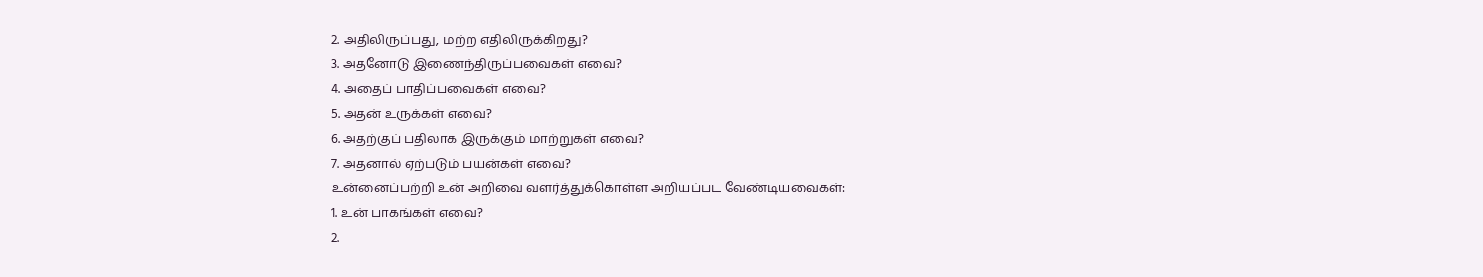2. அதிலிருப்பது, மற்ற எதிலிருக்கிறது?
3. அதனோடு இணைந்திருப்பவைகள் எவை?
4. அதைப் பாதிப்பவைகள் எவை?
5. அதன் உருக்கள் எவை?
6. அதற்குப் பதிலாக இருக்கும் மாற்றுகள் எவை?
7. அதனால் ஏற்படும் பயன்கள் எவை?
உன்னைப்பற்றி உன் அறிவை வளர்த்துக்கொள்ள அறியப்பட வேண்டியவைகள்:
1. உன் பாகங்கள் எவை?
2.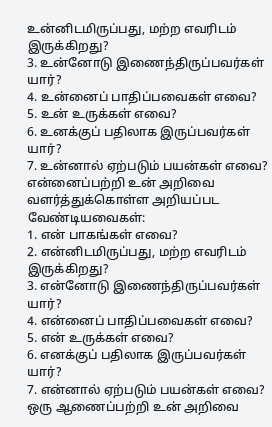உன்னிடமிருப்பது, மற்ற எவரிடம் இருக்கிறது?
3. உன்னோடு இணைந்திருப்பவர்கள் யார்?
4. உன்னைப் பாதிப்பவைகள் எவை?
5. உன் உருக்கள் எவை?
6. உனக்குப் பதிலாக இருப்பவர்கள் யார்?
7. உன்னால் ஏற்படும் பயன்கள் எவை?
என்னைப்பற்றி உன் அறிவை வளர்த்துக்கொள்ள அறியப்பட வேண்டியவைகள்:
1. என் பாகங்கள் எவை?
2. என்னிடமிருப்பது, மற்ற எவரிடம் இருக்கிறது?
3. என்னோடு இணைந்திருப்பவர்கள் யார்?
4. என்னைப் பாதிப்பவைகள் எவை?
5. என் உருக்கள் எவை?
6. எனக்குப் பதிலாக இருப்பவர்கள் யார்?
7. என்னால் ஏற்படும் பயன்கள் எவை?
ஒரு ஆணைப்பற்றி உன் அறிவை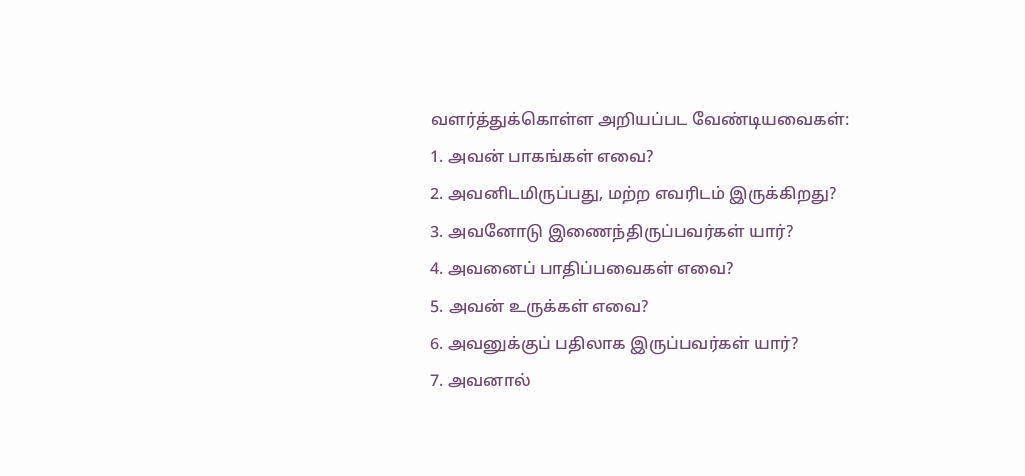வளர்த்துக்கொள்ள அறியப்பட வேண்டியவைகள்:
1. அவன் பாகங்கள் எவை?
2. அவனிடமிருப்பது, மற்ற எவரிடம் இருக்கிறது?
3. அவனோடு இணைந்திருப்பவர்கள் யார்?
4. அவனைப் பாதிப்பவைகள் எவை?
5. அவன் உருக்கள் எவை?
6. அவனுக்குப் பதிலாக இருப்பவர்கள் யார்?
7. அவனால்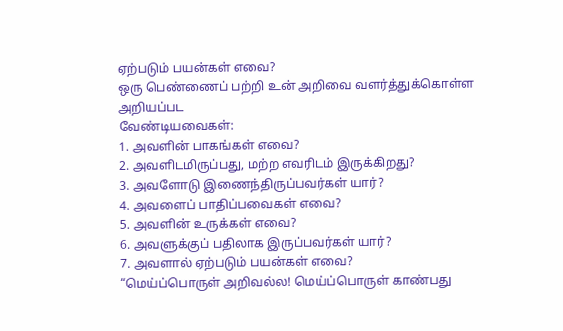ஏற்படும் பயன்கள் எவை?
ஒரு பெண்ணைப் பற்றி உன் அறிவை வளர்த்துக்கொள்ள அறியப்பட
வேண்டியவைகள்:
1. அவளின் பாகங்கள் எவை?
2. அவளிடமிருப்பது, மற்ற எவரிடம் இருக்கிறது?
3. அவளோடு இணைந்திருப்பவர்கள் யார்?
4. அவளைப் பாதிப்பவைகள் எவை?
5. அவளின் உருக்கள் எவை?
6. அவளுக்குப் பதிலாக இருப்பவர்கள் யார்?
7. அவளால் ஏற்படும் பயன்கள் எவை?
“மெய்ப்பொருள் அறிவல்ல! மெய்ப்பொருள் காண்பது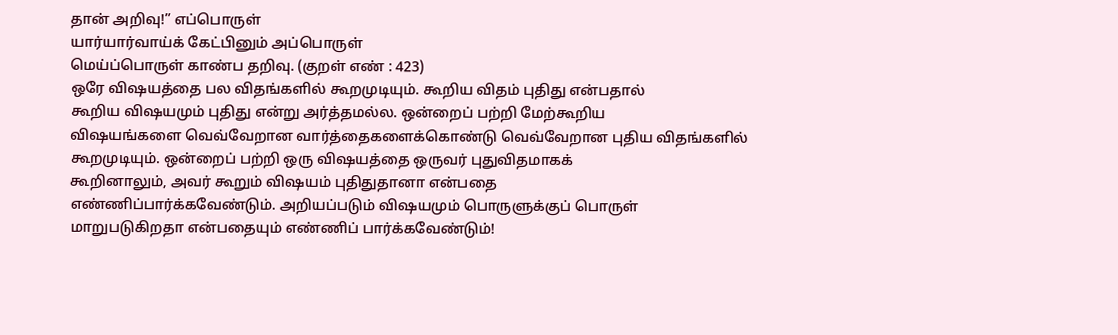தான் அறிவு!” எப்பொருள்
யார்யார்வாய்க் கேட்பினும் அப்பொருள்
மெய்ப்பொருள் காண்ப தறிவு. (குறள் எண் : 423)
ஒரே விஷயத்தை பல விதங்களில் கூறமுடியும். கூறிய விதம் புதிது என்பதால்
கூறிய விஷயமும் புதிது என்று அர்த்தமல்ல. ஒன்றைப் பற்றி மேற்கூறிய
விஷயங்களை வெவ்வேறான வார்த்தைகளைக்கொண்டு வெவ்வேறான புதிய விதங்களில்
கூறமுடியும். ஒன்றைப் பற்றி ஒரு விஷயத்தை ஒருவர் புதுவிதமாகக்
கூறினாலும், அவர் கூறும் விஷயம் புதிதுதானா என்பதை
எண்ணிப்பார்க்கவேண்டும். அறியப்படும் விஷயமும் பொருளுக்குப் பொருள்
மாறுபடுகிறதா என்பதையும் எண்ணிப் பார்க்கவேண்டும்!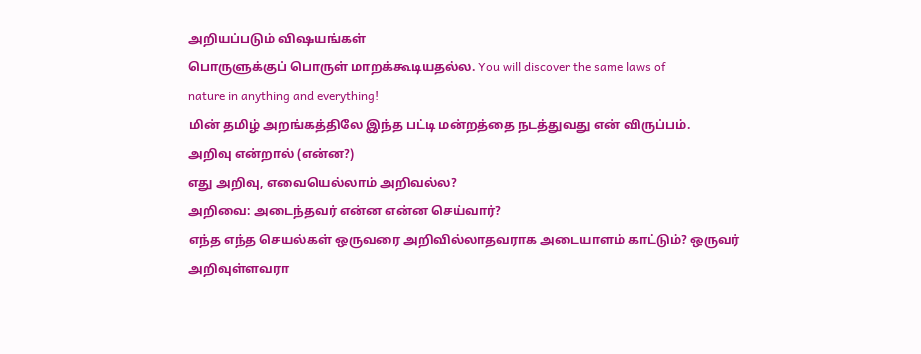அறியப்படும் விஷயங்கள்
பொருளுக்குப் பொருள் மாறக்கூடியதல்ல. You will discover the same laws of
nature in anything and everything!
மின் தமிழ் அறங்கத்திலே இந்த பட்டி மன்றத்தை நடத்துவது என் விருப்பம்.
அறிவு என்றால் (என்ன?)
எது அறிவு, எவையெல்லாம் அறிவல்ல?
அறிவை: அடைந்தவர் என்ன என்ன செய்வார்?
எந்த எந்த செயல்கள் ஒருவரை அறிவில்லாதவராக அடையாளம் காட்டும்? ஒருவர்
அறிவுள்ளவரா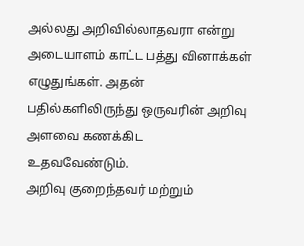அல்லது அறிவில்லாதவரா என்று அடையாளம் காட்ட பத்து வினாக்கள்
எழுதுங்கள். அதன் பதில்களிலிருந்து ஒருவரின் அறிவு அளவை கணக்கிட
உதவவேண்டும்.
அறிவு குறைந்தவர் மற்றும்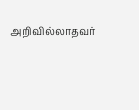அறிவில்லாதவர்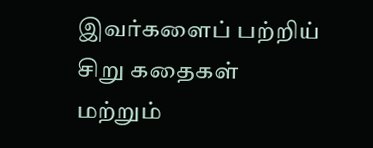இவர்களைப் பற்றிய் சிறு கதைகள்
மற்றும்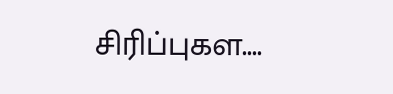சிரிப்புகள....